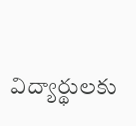విద్యార్థులకు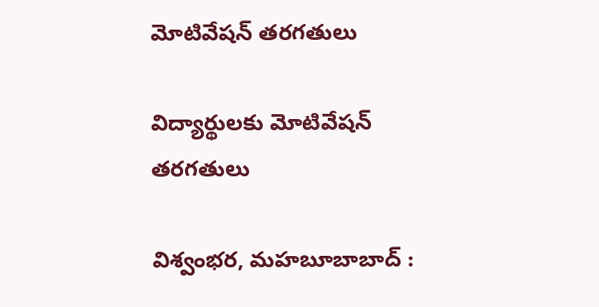మోటివేషన్ తరగతులు

విద్యార్థులకు మోటివేషన్ తరగతులు

విశ్వంభర, మహబూబాబాద్ :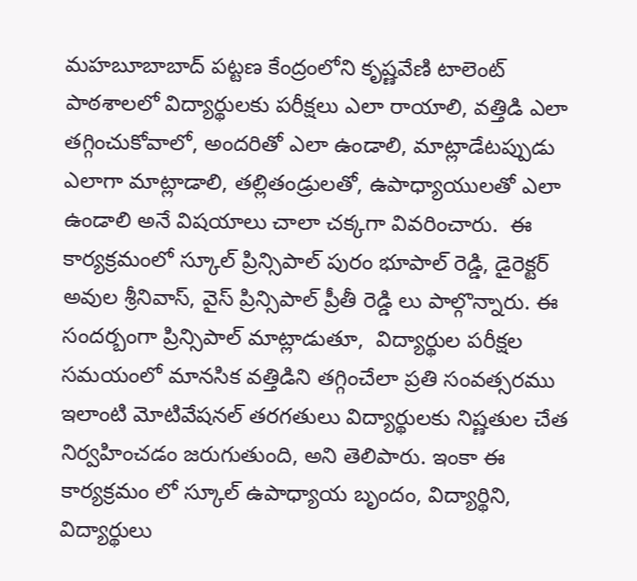మహబూబాబాద్ పట్టణ కేంద్రంలోని కృష్ణవేణి టాలెంట్ పాఠశాలలో విద్యార్థులకు పరీక్షలు ఎలా రాయాలి, వత్తిడి ఎలా తగ్గించుకోవాలో, అందరితో ఎలా ఉండాలి, మాట్లాడేటప్పుడు ఎలాగా మాట్లాడాలి, తల్లితండ్రులతో, ఉపాధ్యాయులతో ఎలా ఉండాలి అనే విషయాలు చాలా చక్కగా వివరించారు.  ఈ కార్యక్రమంలో స్కూల్ ప్రిన్సిపాల్ పురం భూపాల్ రెడ్డి, డైరెక్టర్ అవుల శ్రీనివాస్, వైస్ ప్రిన్సిపాల్ ప్రీతీ రెడ్డి లు పాల్గొన్నారు. ఈ సందర్బంగా ప్రిన్సిపాల్ మాట్లాడుతూ,  విద్యార్థుల పరీక్షల సమయంలో మానసిక వత్తిడిని తగ్గించేలా ప్రతి సంవత్సరము ఇలాంటి మోటివేషనల్ తరగతులు విద్యార్థులకు నిష్ణతుల చేత నిర్వహించడం జరుగుతుంది, అని తెలిపారు. ఇంకా ఈ కార్యక్రమం లో స్కూల్ ఉపాధ్యాయ బృందం, విద్యార్థిని, విద్యార్థులు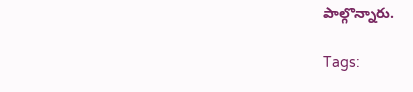పాల్గొన్నారు.

Tags: